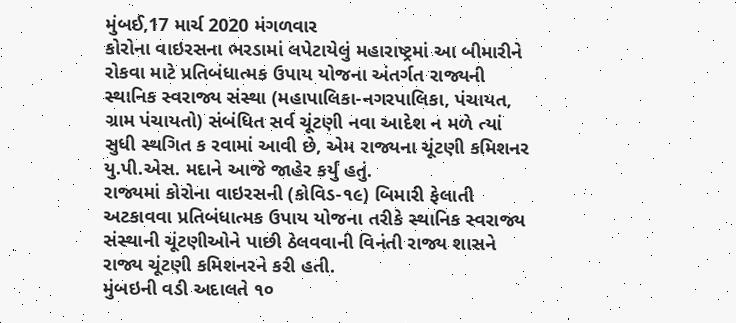મુંબઈ,17 માર્ચ 2020 મંગળવાર
કોરોના વાઇરસના ભરડામાં લપેટાયેલું મહારાષ્ટ્રમાં આ બીમારીને રોકવા માટે પ્રતિબંધાત્મક ઉપાય યોજના અંતર્ગત રાજ્યની સ્થાનિક સ્વરાજ્ય સંસ્થા (મહાપાલિકા-નગરપાલિકા, પંચાયત, ગ્રામ પંચાયતો) સંબંધિત સર્વ ચૂંટણી નવા આદેશ ન મળે ત્યાં સુધી સ્થગિત ક રવામાં આવી છે, એમ રાજ્યના ચૂંટણી કમિશનર યુ.પી.એસ. મદાને આજે જાહેર કર્યું હતું.
રાજ્યમાં કોરોના વાઇરસની (કોવિડ-૧૯) બિમારી ફેલાતી અટકાવવા પ્રતિબંધાત્મક ઉપાય યોજના તરીકે સ્થાનિક સ્વરાજ્ય સંસ્થાની ચૂંટણીઓને પાછી ઠેલવવાની વિનંતી રાજ્ય શાસને રાજ્ય ચૂંટણી કમિશનરને કરી હતી.
મુંબઇની વડી અદાલતે ૧૦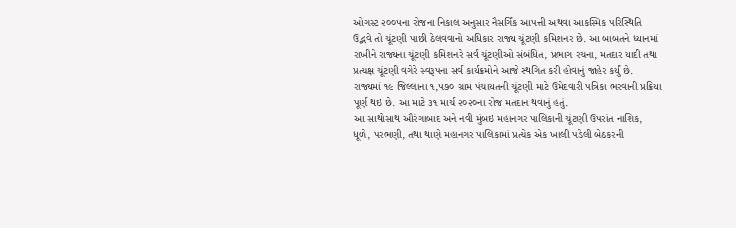ઓગસ્ટ ૨૦૦૫ના રોજના નિકાલ અનુસાર નૈસર્ગિંક આપત્તી અથવા આકસ્મિક પરિસ્થિતિ ઉદ્ભવે તો ચૂંટણી પાછી ઠેલવવાનો અધિકાર રાજ્ય ચૂંટણી કમિશનર છે. આ બાબતને ધ્યાનમાં રાખીને રાજ્યના ચૂંટણી કમિશનરે સર્વ ચૂંટણીઓ સંબંધિત, પ્રભાગ રચના, મતદાર યાદી તથા પ્રત્યક્ષ ચૂંટણી વગેરે સ્વરૂપના સર્વ કાર્યક્રમોને આજે સ્થગિત કરી હોવાનું જાહેર કર્યું છે.
રાજ્યમાં ૧૯ જિલ્લાના ૧,૫૭૦ ગ્રામ પંચાયતની ચૂંટણી માટે ઉમેદવારી પત્રિકા ભરવાની પ્રક્રિયા પૂર્ણ થઇ છે. આ માટે ૩૧ માર્ચ ૨૦૨૦ના રોજ મતદાન થવાનું હતું.
આ સાથોસાથ ઔરંગાબાદ અને નવી મુંબઇ મહાનગર પાલિકાની ચૂંટણી ઉપરાંત નાશિક, ધૂળે, પરભણી, તથા થાણે મહાનગર પાલિકામાં પ્રત્યેક એક ખાલી પડેલી બેઠકરની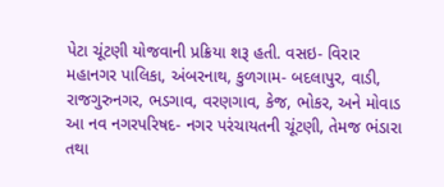પેટા ચૂંટણી યોજવાની પ્રક્રિયા શરૂ હતી. વસઇ- વિરાર મહાનગર પાલિકા, અંબરનાથ, કુળગામ- બદલાપુર, વાડી, રાજગુરુનગર, ભડગાવ, વરણગાવ, કેજ, ભોકર, અને મોવાડ આ નવ નગરપરિષદ- નગર પરંચાયતની ચૂંટણી, તેમજ ભંડારા તથા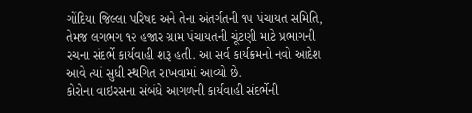ગોંદિયા જિલ્લા પરિષદ અને તેના અંતર્ગતની ૧૫ પંચાયત સમિતિ, તેમજ લગભગ ૧૨ હજાર ગ્રામ પંચાયતની ચૂંટણી માટે પ્રભાગની રચના સંદર્ભે કાર્યવાહી શરૂ હતી. આ સર્વ કાર્યક્રમનો નવો આદેશ આવે ત્યાં સુધી સ્થગિત રાખવામાં આવ્યો છે.
કોરોના વાઇરસના સંબંધે આગળની કાર્યવાહી સંદર્ભેની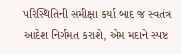પરિસ્થિતિની સમીક્ષા કર્યા બાદ જ સ્વતંત્ર આદેશ નિર્ગમત કરાશે, એમ મદાને સ્પષ્ટ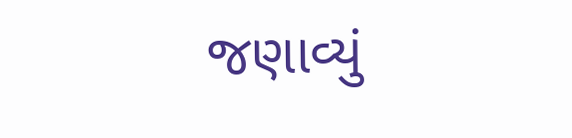જણાવ્યું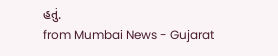હતું.
from Mumbai News - Gujarat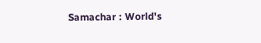Samachar : World's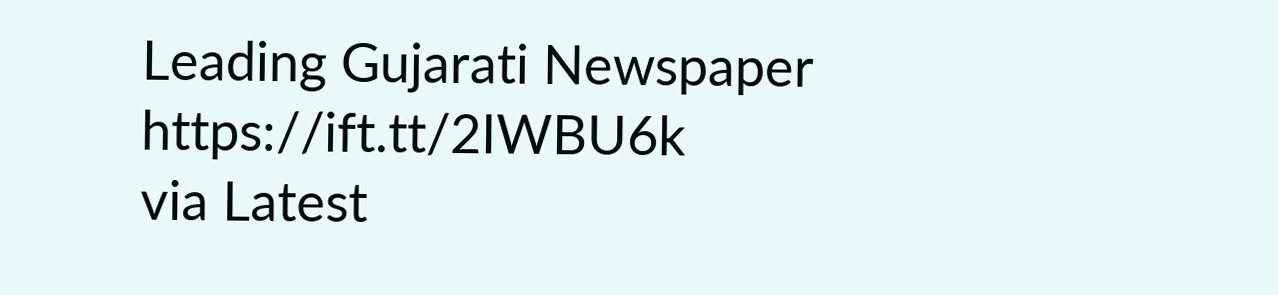Leading Gujarati Newspaper https://ift.tt/2IWBU6k
via Latest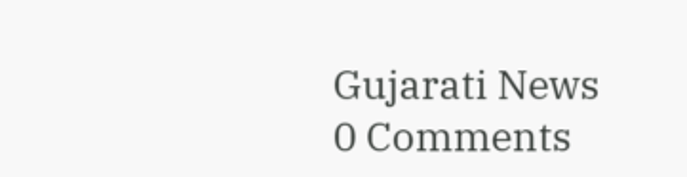Gujarati News
0 Comments